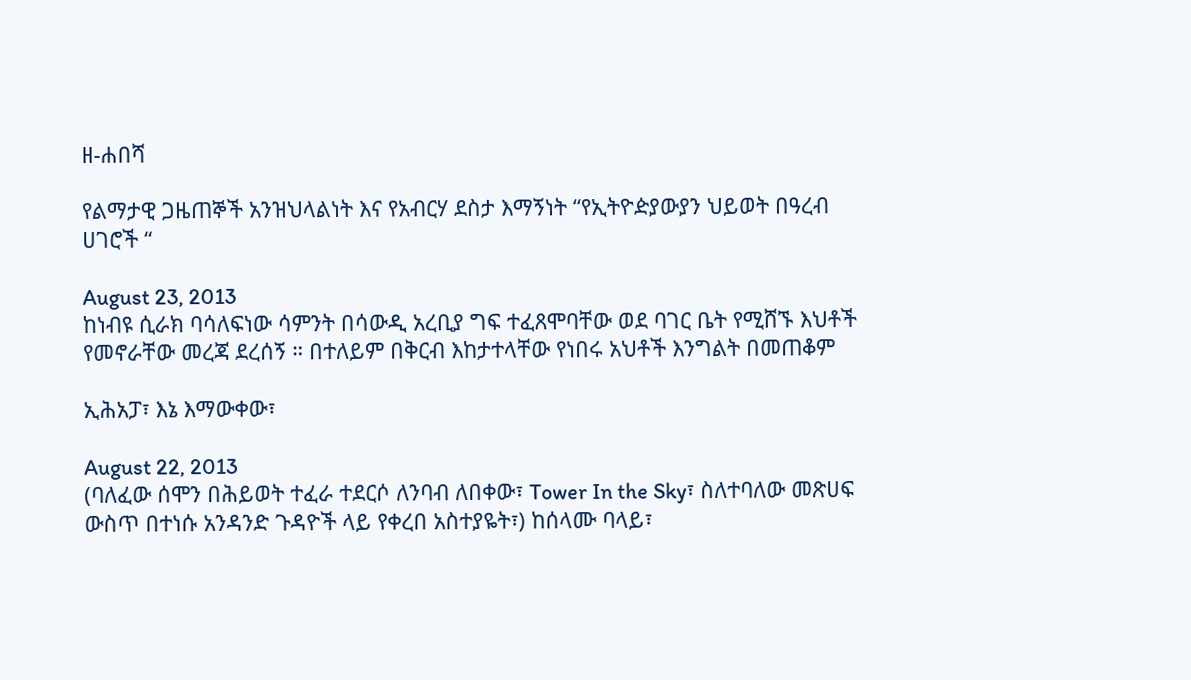ዘ-ሐበሻ

የልማታዊ ጋዜጠኞች አንዝህላልነት እና የአብርሃ ደስታ እማኝነት “የኢትዮዽያውያን ህይወት በዓረብ ሀገሮች “

August 23, 2013
ከነብዩ ሲራክ ባሳለፍነው ሳምንት በሳውዲ አረቢያ ግፍ ተፈጸሞባቸው ወደ ባገር ቤት የሚሸኙ እህቶች የመኖራቸው መረጃ ደረሰኝ ። በተለይም በቅርብ እከታተላቸው የነበሩ አህቶች እንግልት በመጠቆም

ኢሕአፓ፣ እኔ እማውቀው፣

August 22, 2013
(ባለፈው ሰሞን በሕይወት ተፈራ ተደርሶ ለንባብ ለበቀው፣ Tower In the Sky፣ ስለተባለው መጽሀፍ ውስጥ በተነሱ አንዳንድ ጉዳዮች ላይ የቀረበ አስተያዬት፣) ከሰላሙ ባላይ፣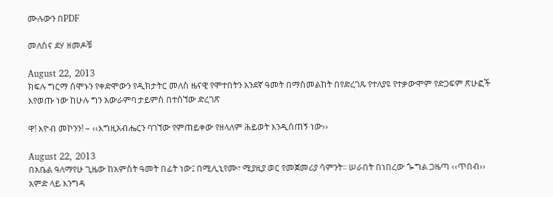ሙሉውን በPDF

መለስና ደሃ ዘመዶቹ

August 22, 2013
ክፍሉ ግርማ ሰሞኑን የቀድሞውን የዲክታትር መለስ ዜናዊ የሞተበትን አንደኛ ዓመት በማስመልከት በየድረገጹ የተለያዩ የተቃውሞም የድጋፍም ጽሁፎች እየወጡ ነው ከሁሉ ግን አውራምባ ታይምስ በተሰኘው ድረገጽ

ዋ! እዮብ መኮንን! – ‹‹እግዚአብሔርን ባገኘው የምጠይቀው የዘላለም ሕይወት እንዲሰጠኝ ነው››

August 22, 2013
በአቤል ዓለማየሁ ጊዜው ከአምስት ዓመት በፊት ነው፤ በሚሊኒየሙ፣ ሚያዚያ ወር የመጀመሪያ ሳምንት፡፡ ሠራበት በነበረው ጐግል ጋዜጣ ‹‹ጥበብ›› አምድ ላይ እንግዳ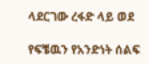ላደርገው ረፋድ ላይ ወደ

የፍቼዉን የአንድነት ሰልፍ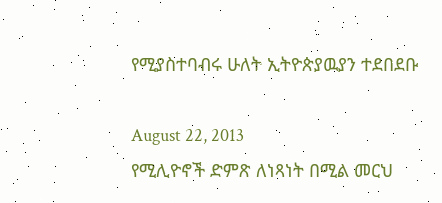የሚያስተባብሩ ሁለት ኢትዮጵያዉያን ተደበደቡ

August 22, 2013
የሚሊዮኖች ድምጽ ለነጻነት በሚል መርህ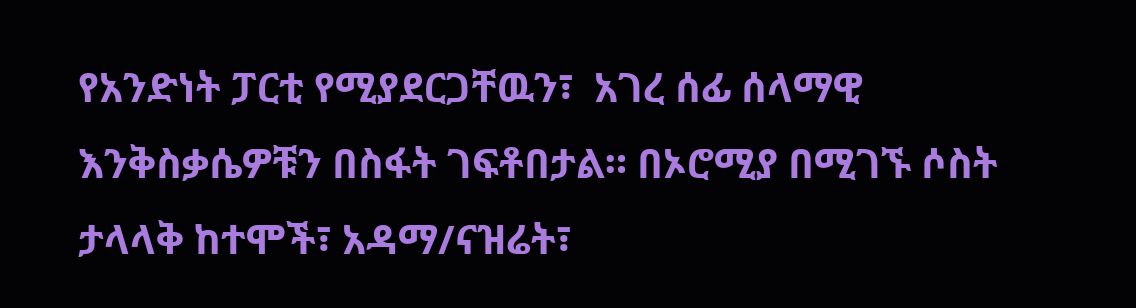የአንድነት ፓርቲ የሚያደርጋቸዉን፣  አገረ ሰፊ ሰላማዊ እንቅስቃሴዎቹን በስፋት ገፍቶበታል። በኦሮሚያ በሚገኙ ሶስት ታላላቅ ከተሞች፣ አዳማ/ናዝሬት፣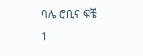ባሌ ሮቢና ፍቼ
1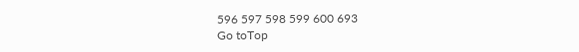596 597 598 599 600 693
Go toTop